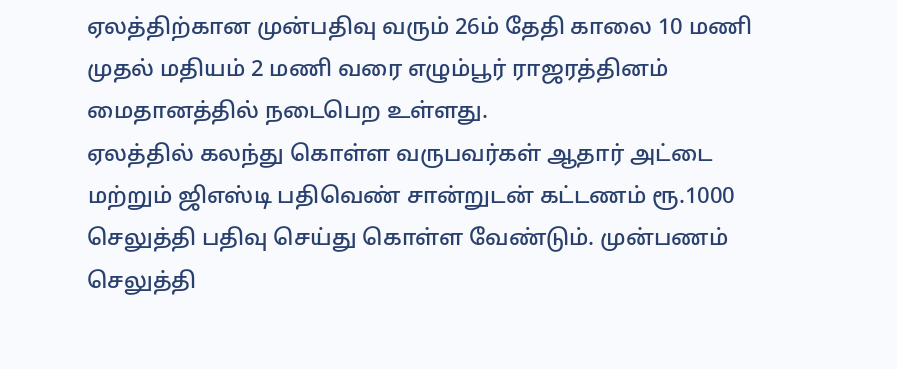ஏலத்திற்கான முன்பதிவு வரும் 26ம் தேதி காலை 10 மணி முதல் மதியம் 2 மணி வரை எழும்பூர் ராஜரத்தினம் மைதானத்தில் நடைபெற உள்ளது.
ஏலத்தில் கலந்து கொள்ள வருபவர்கள் ஆதார் அட்டை மற்றும் ஜிஎஸ்டி பதிவெண் சான்றுடன் கட்டணம் ரூ.1000 செலுத்தி பதிவு செய்து கொள்ள வேண்டும். முன்பணம் செலுத்தி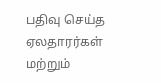பதிவு செய்த ஏலதாரர்கள் மற்றும்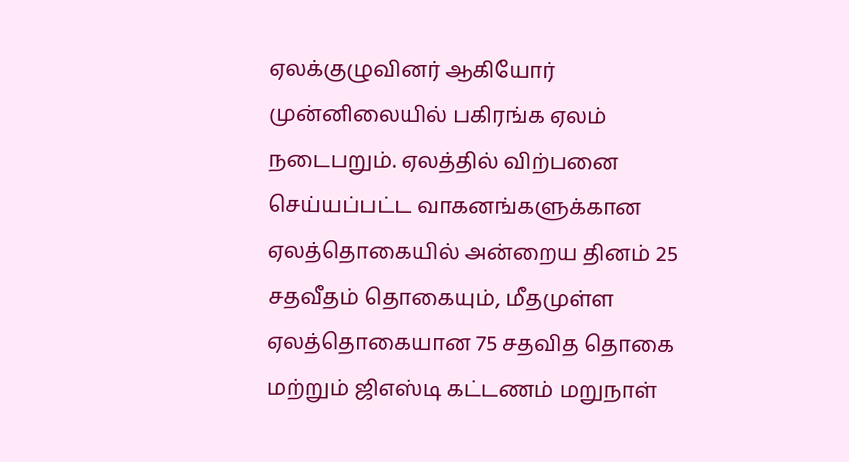ஏலக்குழுவினர் ஆகியோர் முன்னிலையில் பகிரங்க ஏலம் நடைபறும். ஏலத்தில் விற்பனை செய்யப்பட்ட வாகனங்களுக்கான ஏலத்தொகையில் அன்றைய தினம் 25 சதவீதம் தொகையும், மீதமுள்ள ஏலத்தொகையான 75 சதவித தொகை மற்றும் ஜிஎஸ்டி கட்டணம் மறுநாள்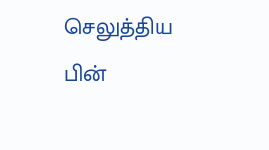செலுத்திய பின்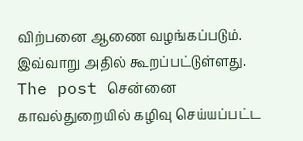விற்பனை ஆணை வழங்கப்படும். இவ்வாறு அதில் கூறப்பட்டுள்ளது.
The post சென்னை காவல்துறையில் கழிவு செய்யப்பட்ட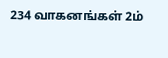234 வாகனங்கள் 2ம்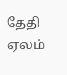தேதி ஏலம்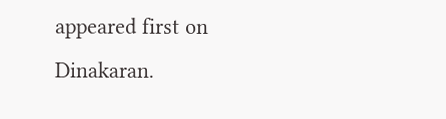appeared first on Dinakaran.